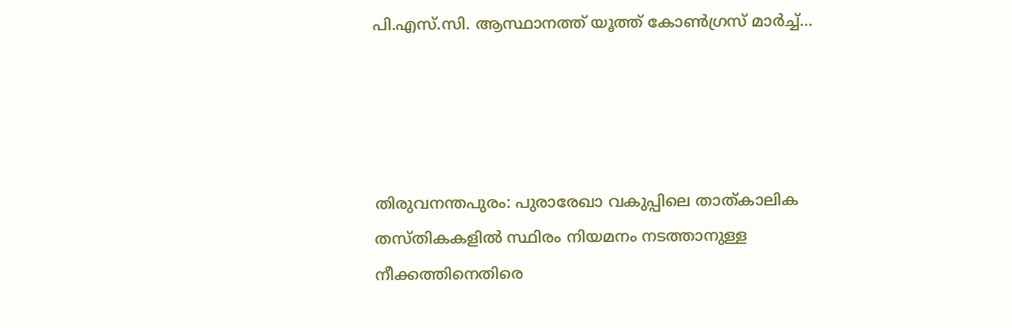പി.എസ്.സി. ആസ്ഥാനത്ത് യൂത്ത് കോൺഗ്രസ് മാർച്ച്…




തിരുവനന്തപുരം: പുരാരേഖാ വകുപ്പിലെ താത്കാലിക തസ്തികകളിൽ സ്ഥിരം നിയമനം നടത്താനുള്ള നീക്കത്തിനെതിരെ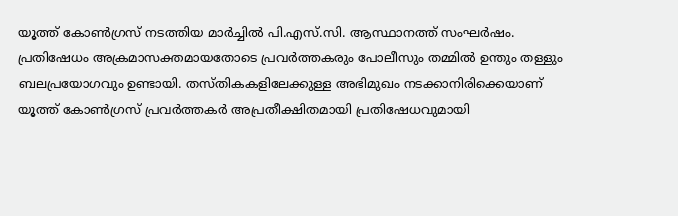യൂത്ത് കോൺഗ്രസ് നടത്തിയ മാർച്ചിൽ പി.എസ്.സി. ആസ്ഥാനത്ത് സംഘർഷം. പ്രതിഷേധം അക്രമാസക്തമായതോടെ പ്രവർത്തകരും പോലീസും തമ്മിൽ ഉന്തും തള്ളും ബലപ്രയോഗവും ഉണ്ടായി. തസ്തികകളിലേക്കുള്ള അഭിമുഖം നടക്കാനിരിക്കെയാണ് യൂത്ത് കോൺഗ്രസ് പ്രവർത്തകർ അപ്രതീക്ഷിതമായി പ്രതിഷേധവുമായി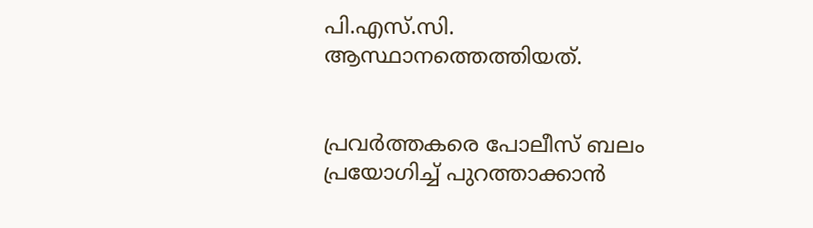പി.എസ്.സി. ആസ്ഥാനത്തെത്തിയത്.


പ്രവർത്തകരെ പോലീസ് ബലം പ്രയോഗിച്ച് പുറത്താക്കാൻ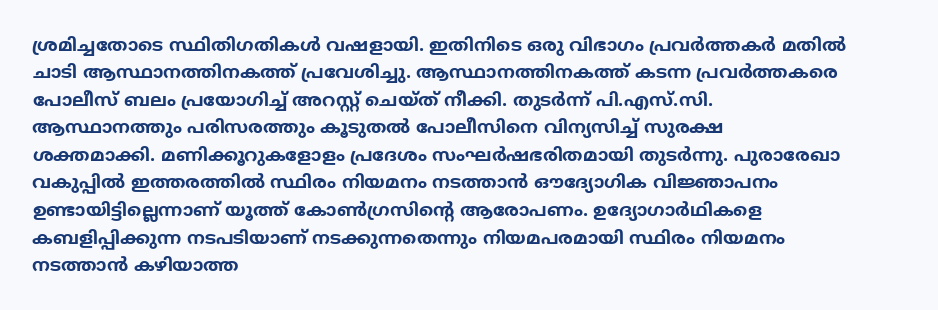ശ്രമിച്ചതോടെ സ്ഥിതിഗതികൾ വഷളായി. ഇതിനിടെ ഒരു വിഭാഗം പ്രവർത്തകർ മതിൽ ചാടി ആസ്ഥാനത്തിനകത്ത് പ്രവേശിച്ചു. ആസ്ഥാനത്തിനകത്ത് കടന്ന പ്രവർത്തകരെ പോലീസ് ബലം പ്രയോഗിച്ച് അറസ്റ്റ് ചെയ്ത് നീക്കി. തുടർന്ന് പി.എസ്.സി. ആസ്ഥാനത്തും പരിസരത്തും കൂടുതൽ പോലീസിനെ വിന്യസിച്ച് സുരക്ഷ ശക്തമാക്കി. മണിക്കൂറുകളോളം പ്രദേശം സംഘർഷഭരിതമായി തുടർന്നു. പുരാരേഖാ വകുപ്പിൽ ഇത്തരത്തിൽ സ്ഥിരം നിയമനം നടത്താൻ ഔദ്യോഗിക വിജ്ഞാപനം ഉണ്ടായിട്ടില്ലെന്നാണ് യൂത്ത് കോൺഗ്രസിന്റെ ആരോപണം. ഉദ്യോഗാർഥികളെ കബളിപ്പിക്കുന്ന നടപടിയാണ് നടക്കുന്നതെന്നും നിയമപരമായി സ്ഥിരം നിയമനം നടത്താൻ കഴിയാത്ത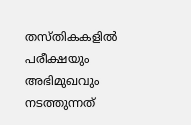തസ്തികകളിൽ പരീക്ഷയും അഭിമുഖവും നടത്തുന്നത്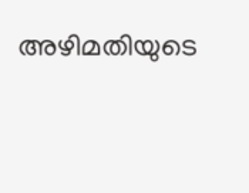അഴിമതിയുടെ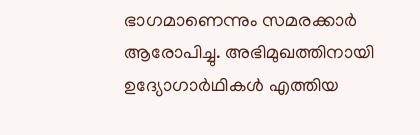ഭാഗമാണെന്നും സമരക്കാർ ആരോപിച്ചു. അഭിമുഖത്തിനായി ഉദ്യോഗാർഥികൾ എത്തിയ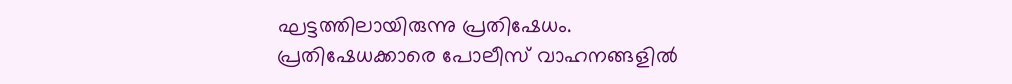ഘട്ടത്തിലായിരുന്നു പ്രതിഷേധം. പ്രതിഷേധക്കാരെ പോലീസ് വാഹനങ്ങളിൽ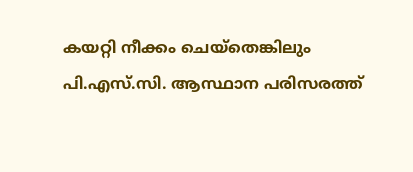കയറ്റി നീക്കം ചെയ്തെങ്കിലും പി.എസ്.സി. ആസ്ഥാന പരിസരത്ത്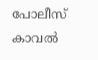പോലീസ് കാവൽ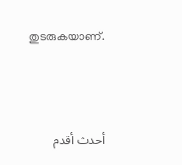തുടരുകയാണ്.



أحدث أقدم